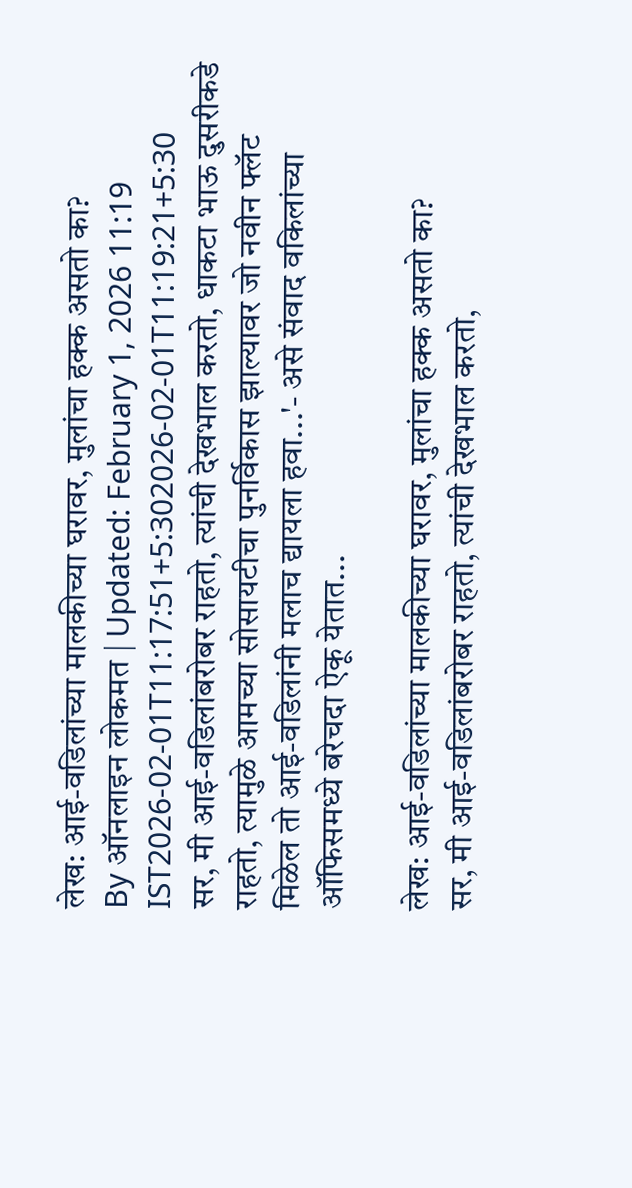लेख: आई-वडिलांच्या मालकीच्या घरावर, मुलांचा हक्क असतो का?
By ऑनलाइन लोकमत | Updated: February 1, 2026 11:19 IST2026-02-01T11:17:51+5:302026-02-01T11:19:21+5:30
सर, मी आई-वडिलांबरोबर राहतो, त्यांची देखभाल करतो, धाकटा भाऊ दुसरीकडे राहतो, त्यामुळे आमच्या सोसायटीचा पुनर्विकास झाल्यावर जो नवीन फ्लॅट मिळेल तो आई-वडिलांनी मलाच द्यायला हवा...'- असे संवाद वकिलांच्या ऑफिसमध्ये बरेचदा ऐकू येतात...

लेख: आई-वडिलांच्या मालकीच्या घरावर, मुलांचा हक्क असतो का?
सर, मी आई-वडिलांबरोबर राहतो, त्यांची देखभाल करतो,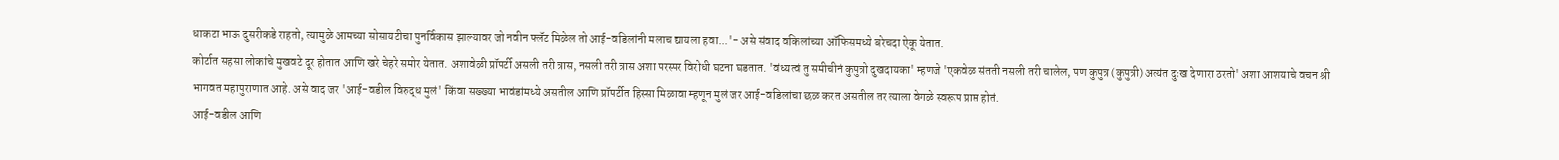धाकटा भाऊ दुसरीकडे राहतो, त्यामुळे आमच्या सोसायटीचा पुनर्विकास झाल्यावर जो नवीन फ्लॅट मिळेल तो आई-वडिलांनी मलाच द्यायला हवा...'- असे संवाद वकिलांच्या ऑफिसमध्ये बरेचदा ऐकू येतात.
कोर्टात सहसा लोकांचे मुखवटे दूर होतात आणि खरे चेहरे समोर येतात. अशावेळी प्रॉपर्टी असली तरी त्रास, नसली तरी त्रास अशा परस्पर विरोधी घटना घडतात. 'वंध्यत्वं तु समीचीनं कुपुत्रो दुखदायका' म्हणजे 'एकवेळ संतती नसली तरी चालेल, पण कुपुत्र (कुपुत्री) अत्यंत दुःख देणारा ठरतो' अशा आशयाचे वचन श्री भागवत महापुराणात आहे. असे वाद जर 'आई-वडील विरुद्ध मुलं' किंवा सख्ख्या भावंडांमध्ये असतील आणि प्रॉपर्टीत हिस्सा मिळावा म्हणून मुलं जर आई-वडिलांचा छळ करत असतील तर त्याला वेगळे स्वरूप प्राप्त होतं.
आई-वडील आणि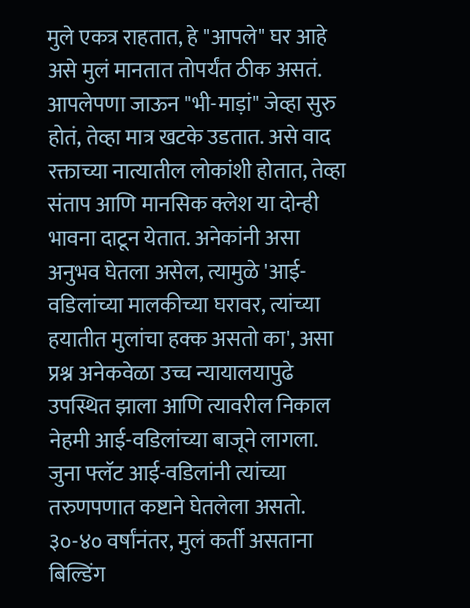मुले एकत्र राहतात, हे "आपले" घर आहे असे मुलं मानतात तोपर्यंत ठीक असतं. आपलेपणा जाऊन "भी-माड़ां" जेव्हा सुरु होतं, तेव्हा मात्र खटके उडतात. असे वाद रक्ताच्या नात्यातील लोकांशी होतात, तेव्हा संताप आणि मानसिक क्लेश या दोन्ही भावना दाटून येतात. अनेकांनी असा अनुभव घेतला असेल, त्यामुळे 'आई-वडिलांच्या मालकीच्या घरावर, त्यांच्या हयातीत मुलांचा हक्क असतो का', असा प्रश्न अनेकवेळा उच्च न्यायालयापुढे उपस्थित झाला आणि त्यावरील निकाल नेहमी आई-वडिलांच्या बाजूने लागला.
जुना फ्लॅट आई-वडिलांनी त्यांच्या तरुणपणात कष्टाने घेतलेला असतो. ३०-४० वर्षांनंतर, मुलं कर्ती असताना बिल्डिंग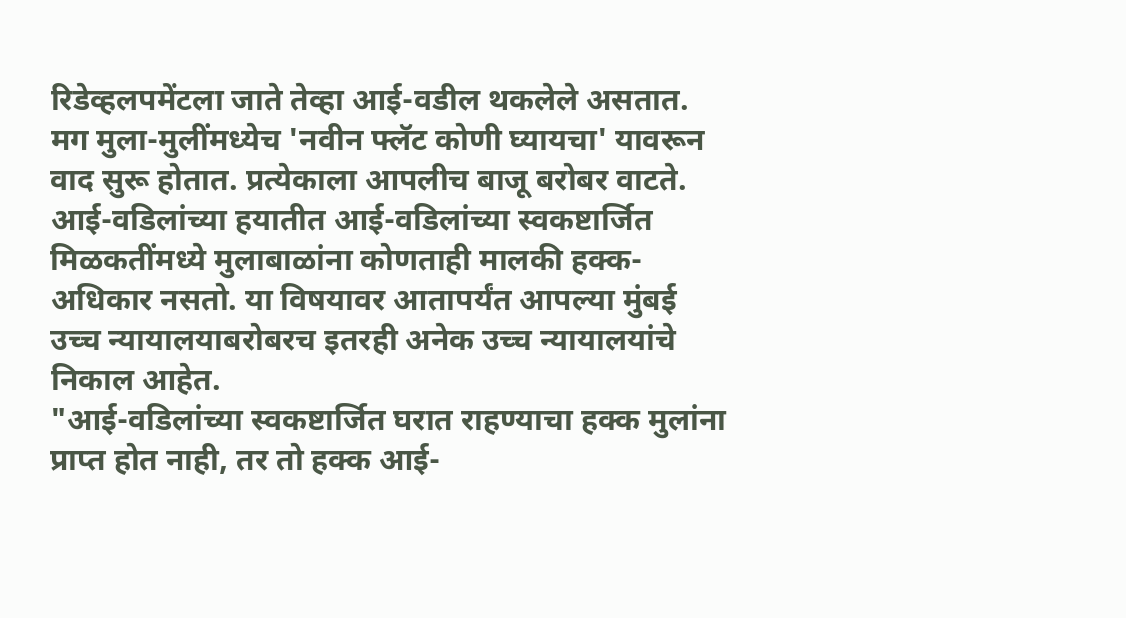रिडेव्हलपमेंटला जाते तेव्हा आई-वडील थकलेले असतात. मग मुला-मुलींमध्येच 'नवीन फ्लॅट कोणी घ्यायचा' यावरून वाद सुरू होतात. प्रत्येकाला आपलीच बाजू बरोबर वाटते. आई-वडिलांच्या हयातीत आई-वडिलांच्या स्वकष्टार्जित मिळकतींमध्ये मुलाबाळांना कोणताही मालकी हक्क-अधिकार नसतो. या विषयावर आतापर्यंत आपल्या मुंबई उच्च न्यायालयाबरोबरच इतरही अनेक उच्च न्यायालयांचे निकाल आहेत.
"आई-वडिलांच्या स्वकष्टार्जित घरात राहण्याचा हक्क मुलांना प्राप्त होत नाही, तर तो हक्क आई-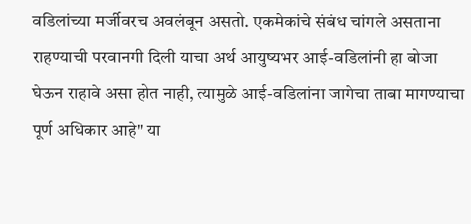वडिलांच्या मर्जीवरच अवलंबून असतो. एकमेकांचे संबंध चांगले असताना राहण्याची परवानगी दिली याचा अर्थ आयुष्यभर आई-वडिलांनी हा बोजा घेऊन राहावे असा होत नाही, त्यामुळे आई-वडिलांना जागेचा ताबा मागण्याचा पूर्ण अधिकार आहे" या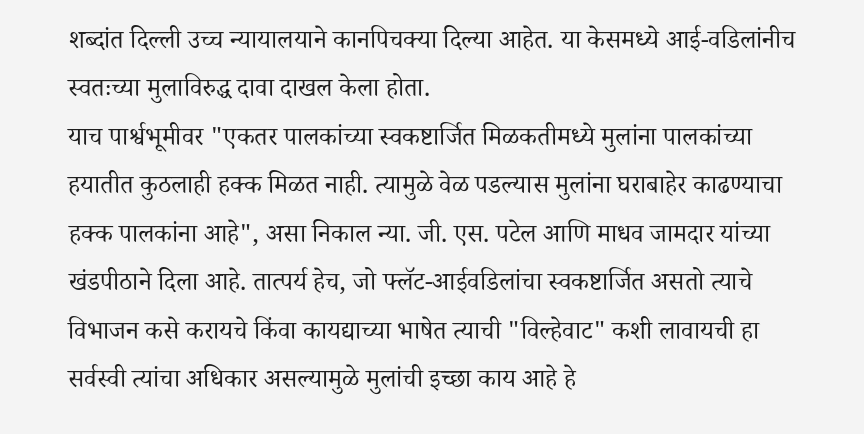शब्दांत दिल्ली उच्च न्यायालयाने कानपिचक्या दिल्या आहेत. या केसमध्ये आई-वडिलांनीच स्वतःच्या मुलाविरुद्ध दावा दाखल केला होता.
याच पार्श्वभूमीवर "एकतर पालकांच्या स्वकष्टार्जित मिळकतीमध्ये मुलांना पालकांच्या हयातीत कुठलाही हक्क मिळत नाही. त्यामुळे वेळ पडल्यास मुलांना घराबाहेर काढण्याचा हक्क पालकांना आहे", असा निकाल न्या. जी. एस. पटेल आणि माधव जामदार यांच्या खंडपीठाने दिला आहे. तात्पर्य हेच, जो फ्लॅट-आईवडिलांचा स्वकष्टार्जित असतो त्याचे विभाजन कसे करायचे किंवा कायद्याच्या भाषेत त्याची "विल्हेवाट" कशी लावायची हा सर्वस्वी त्यांचा अधिकार असल्यामुळे मुलांची इच्छा काय आहे हे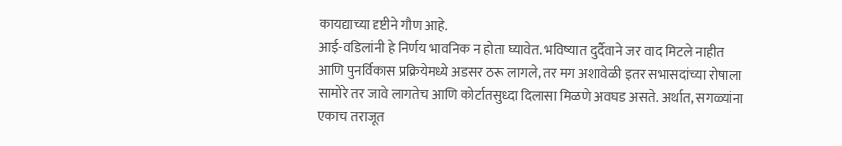कायद्याच्या दृष्टीने गौण आहे.
आई-वडिलांनी हे निर्णय भावनिक न होता घ्यावेत. भविष्यात दुर्दैवाने जर वाद मिटले नाहीत आणि पुनर्विकास प्रक्रियेमध्ये अडसर ठरू लागले, तर मग अशावेळी इतर सभासदांच्या रोषाला सामोरे तर जावे लागतेच आणि कोर्टातसुध्दा दिलासा मिळणे अवघड असते. अर्थात, सगळ्यांना एकाच तराजूत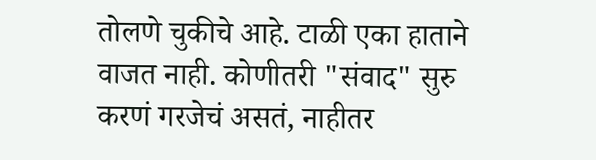तोलणे चुकीचे आहे. टाळी एका हाताने वाजत नाही. कोणीतरी "संवाद" सुरु करणं गरजेचं असतं, नाहीतर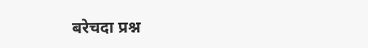बरेचदा प्रश्न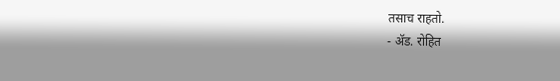तसाच राहतो.
- ॲड. रोहित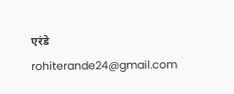एरंडे
rohiterande24@gmail.com